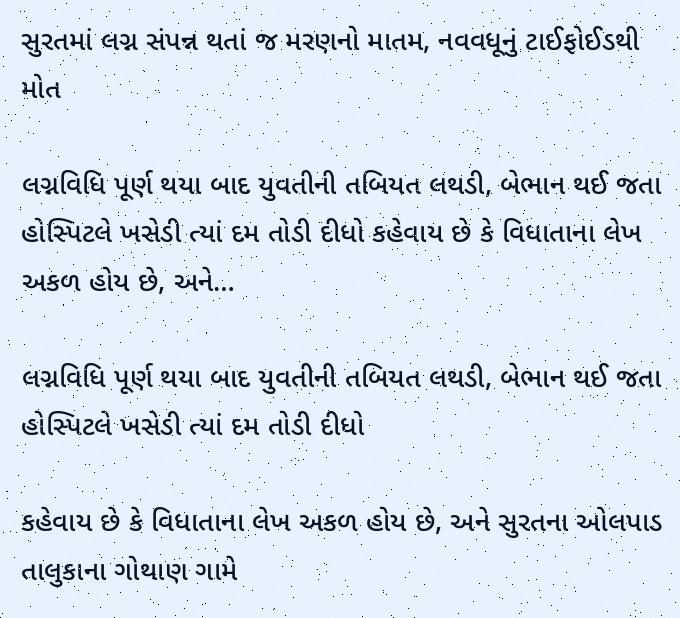સુરતમાં લગ્ન સંપન્ન થતાં જ મરણનો માતમ, નવવધૂનું ટાઈફોઈડથી મોત

લગ્નવિધિ પૂર્ણ થયા બાદ યુવતીની તબિયત લથડી, બેભાન થઈ જતા હોસ્પિટલે ખસેડી ત્યાં દમ તોડી દીધો કહેવાય છે કે વિધાતાના લેખ અકળ હોય છે, અને…

લગ્નવિધિ પૂર્ણ થયા બાદ યુવતીની તબિયત લથડી, બેભાન થઈ જતા હોસ્પિટલે ખસેડી ત્યાં દમ તોડી દીધો

કહેવાય છે કે વિધાતાના લેખ અકળ હોય છે, અને સુરતના ઓલપાડ તાલુકાના ગોથાણ ગામે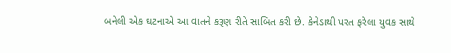બનેલી એક ઘટનાએ આ વાતને કરૂણ રીતે સાબિત કરી છે. કેનેડાથી પરત ફરેલા યુવક સાથે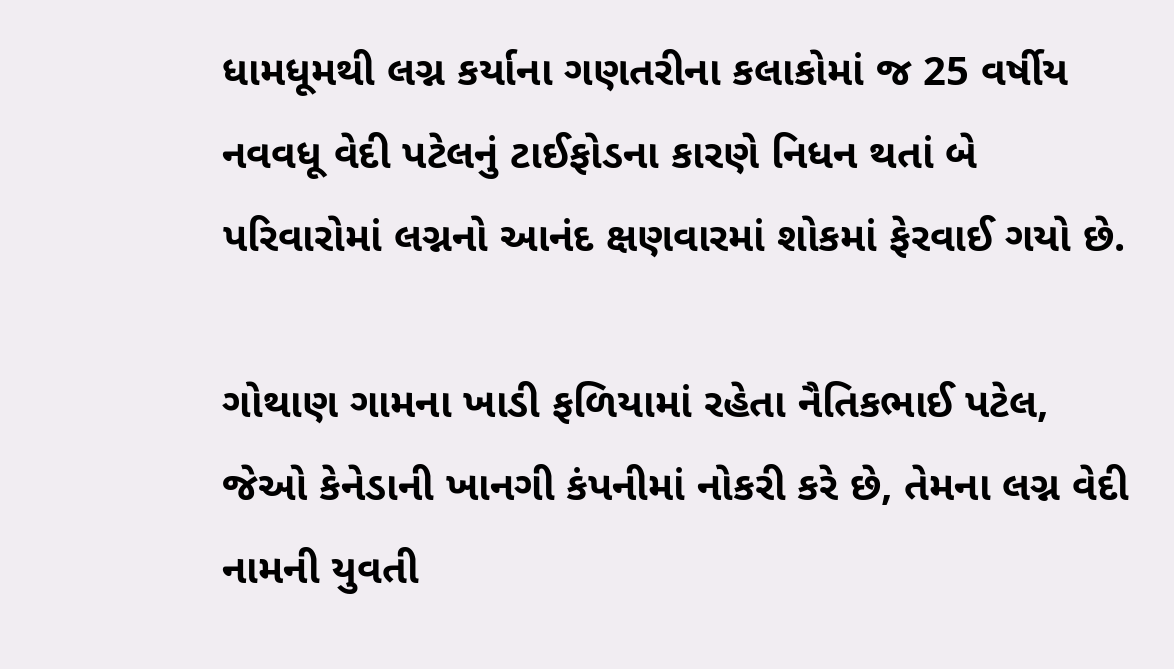ધામધૂમથી લગ્ન કર્યાના ગણતરીના કલાકોમાં જ 25 વર્ષીય નવવધૂ વેદી પટેલનું ટાઈફોડના કારણે નિધન થતાં બે પરિવારોમાં લગ્નનો આનંદ ક્ષણવારમાં શોકમાં ફેરવાઈ ગયો છે.

ગોથાણ ગામના ખાડી ફળિયામાં રહેતા નૈતિકભાઈ પટેલ, જેઓ કેનેડાની ખાનગી કંપનીમાં નોકરી કરે છે, તેમના લગ્ન વેદી નામની યુવતી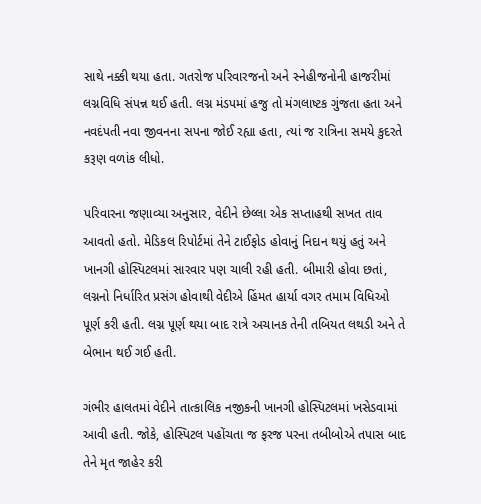સાથે નક્કી થયા હતા. ગતરોજ પરિવારજનો અને સ્નેહીજનોની હાજરીમાં લગ્નવિધિ સંપન્ન થઈ હતી. લગ્ન મંડપમાં હજુ તો મંગલાષ્ટક ગુંજતા હતા અને નવદંપતી નવા જીવનના સપના જોઈ રહ્યા હતા, ત્યાં જ રાત્રિના સમયે કુદરતે કરૂણ વળાંક લીધો.

પરિવારના જણાવ્યા અનુસાર, વેદીને છેલ્લા એક સપ્તાહથી સખત તાવ આવતો હતો. મેડિકલ રિપોર્ટમાં તેને ટાઈફોડ હોવાનું નિદાન થયું હતું અને ખાનગી હોસ્પિટલમાં સારવાર પણ ચાલી રહી હતી. બીમારી હોવા છતાં, લગ્નનો નિર્ધારિત પ્રસંગ હોવાથી વેદીએ હિંમત હાર્યા વગર તમામ વિધિઓ પૂર્ણ કરી હતી. લગ્ન પૂર્ણ થયા બાદ રાત્રે અચાનક તેની તબિયત લથડી અને તે બેભાન થઈ ગઈ હતી.

ગંભીર હાલતમાં વેદીને તાત્કાલિક નજીકની ખાનગી હોસ્પિટલમાં ખસેડવામાં આવી હતી. જોકે, હોસ્પિટલ પહોંચતા જ ફરજ પરના તબીબોએ તપાસ બાદ તેને મૃત જાહેર કરી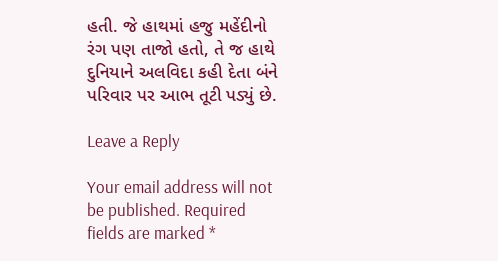હતી. જે હાથમાં હજુ મહેંદીનો રંગ પણ તાજો હતો, તે જ હાથે દુનિયાને અલવિદા કહી દેતા બંને પરિવાર પર આભ તૂટી પડ્યું છે.

Leave a Reply

Your email address will not be published. Required fields are marked *